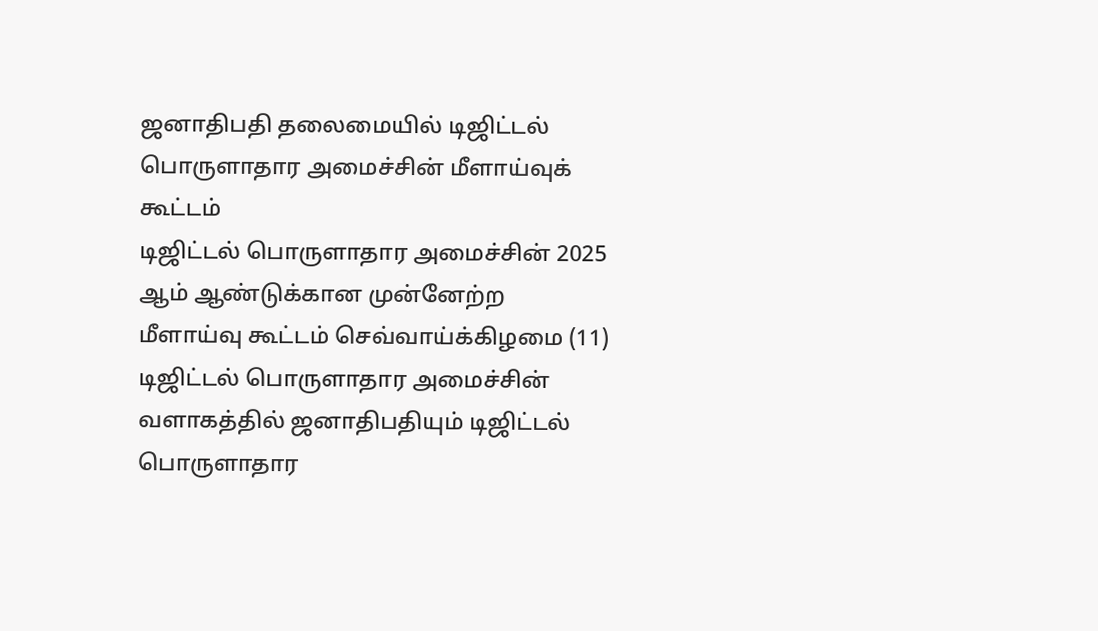ஜனாதிபதி தலைமையில் டிஜிட்டல் பொருளாதார அமைச்சின் மீளாய்வுக் கூட்டம்
டிஜிட்டல் பொருளாதார அமைச்சின் 2025 ஆம் ஆண்டுக்கான முன்னேற்ற மீளாய்வு கூட்டம் செவ்வாய்க்கிழமை (11) டிஜிட்டல் பொருளாதார அமைச்சின் வளாகத்தில் ஜனாதிபதியும் டிஜிட்டல் பொருளாதார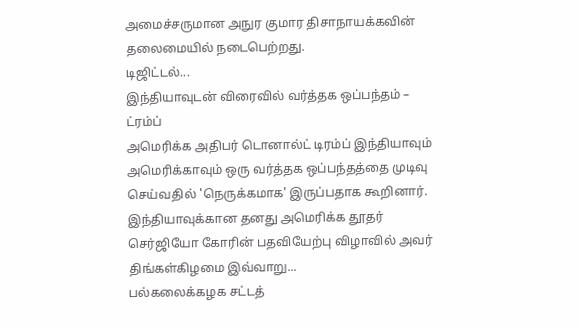அமைச்சருமான அநுர குமார திசாநாயக்கவின் தலைமையில் நடைபெற்றது.
டிஜிட்டல்...
இந்தியாவுடன் விரைவில் வர்த்தக ஒப்பந்தம் – ட்ரம்ப்
அமெரிக்க அதிபர் டொனால்ட் டிரம்ப் இந்தியாவும் அமெரிக்காவும் ஒரு வர்த்தக ஒப்பந்தத்தை முடிவு செய்வதில் 'நெருக்கமாக' இருப்பதாக கூறினார்.
இந்தியாவுக்கான தனது அமெரிக்க தூதர் செர்ஜியோ கோரின் பதவியேற்பு விழாவில் அவர் திங்கள்கிழமை இவ்வாறு...
பல்கலைக்கழக சட்டத்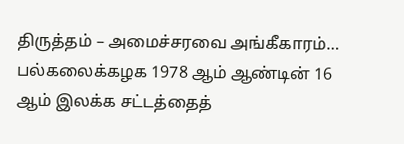திருத்தம் – அமைச்சரவை அங்கீகாரம்…
பல்கலைக்கழக 1978 ஆம் ஆண்டின் 16 ஆம் இலக்க சட்டத்தைத்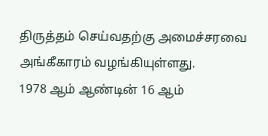திருத்தம் செய்வதற்கு அமைச்சரவை அங்கீகாரம் வழங்கியுள்ளது.
1978 ஆம் ஆண்டின் 16 ஆம்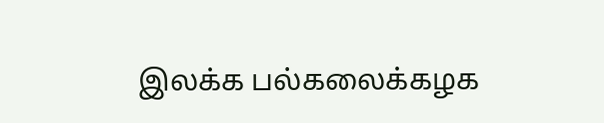இலக்க பல்கலைக்கழக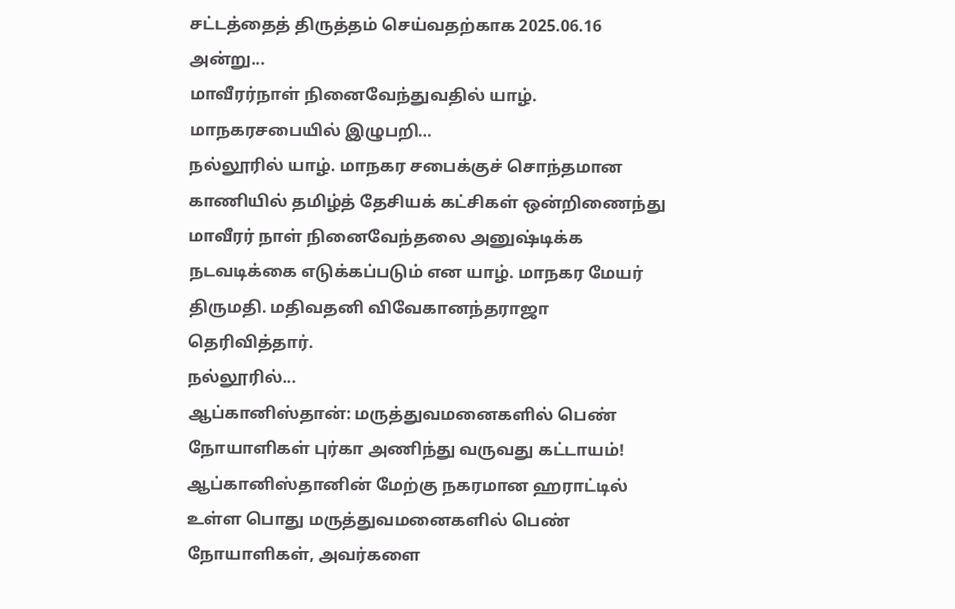சட்டத்தைத் திருத்தம் செய்வதற்காக 2025.06.16 அன்று...
மாவீரர்நாள் நினைவேந்துவதில் யாழ். மாநகரசபையில் இழுபறி…
நல்லூரில் யாழ். மாநகர சபைக்குச் சொந்தமான காணியில் தமிழ்த் தேசியக் கட்சிகள் ஒன்றிணைந்து மாவீரர் நாள் நினைவேந்தலை அனுஷ்டிக்க நடவடிக்கை எடுக்கப்படும் என யாழ். மாநகர மேயர் திருமதி. மதிவதனி விவேகானந்தராஜா தெரிவித்தார்.
நல்லூரில்...
ஆப்கானிஸ்தான்: மருத்துவமனைகளில் பெண் நோயாளிகள் புர்கா அணிந்து வருவது கட்டாயம்!
ஆப்கானிஸ்தானின் மேற்கு நகரமான ஹராட்டில் உள்ள பொது மருத்துவமனைகளில் பெண் நோயாளிகள், அவர்களை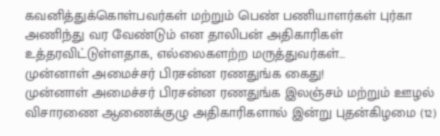கவனித்துக்கொள்பவர்கள் மற்றும் பெண் பணியாளர்கள் புர்கா அணிந்து வர வேண்டும் என தாலிபன் அதிகாரிகள் உத்தரவிட்டுள்ளதாக, எல்லைகளற்ற மருத்துவர்கள்...
முன்னாள் அமைச்சர் பிரசன்ன ரணதுங்க கைது!
முன்னாள் அமைச்சர் பிரசன்ன ரணதுங்க இலஞ்சம் மற்றும் ஊழல் விசாரணை ஆணைக்குழு அதிகாரிகளால் இன்று புதன்கிழமை (12)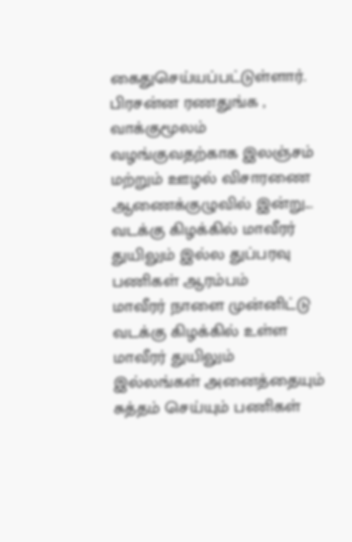கைதுசெய்யப்பட்டுள்ளார்.
பிரசன்ன ரணதுங்க , வாக்குமூலம் வழங்குவதற்காக இலஞ்சம் மற்றும் ஊழல் விசாரணை ஆணைக்குழுவில் இன்று...
வடக்கு கிழக்கில் மாவீரர் துயிலும் இல்ல துப்பரவு பணிகள் ஆரம்பம்
மாவீரர் நாளை முன்னிட்டு வடக்கு கிழக்கில் உள்ள மாவீரர் துயிலும் இல்லங்கள் அனைத்தையும் சுத்தம் செய்யும் பணிகள்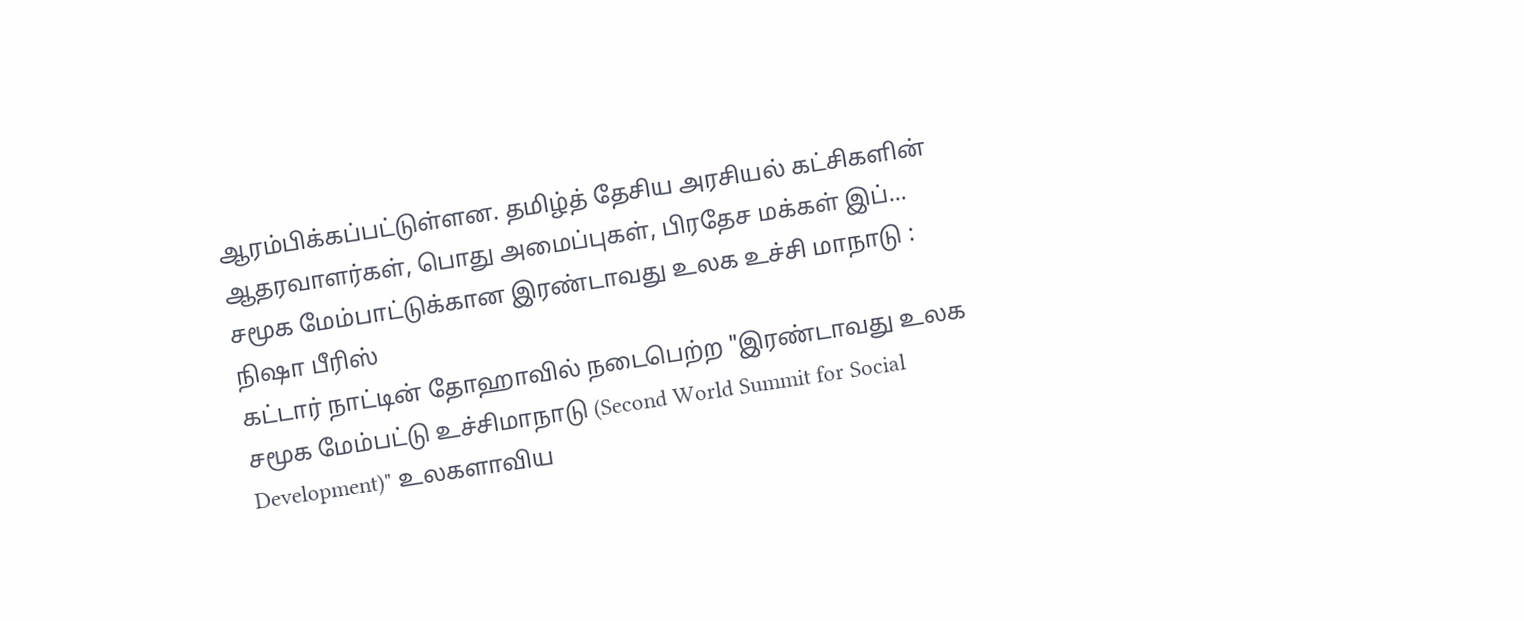ஆரம்பிக்கப்பட்டுள்ளன. தமிழ்த் தேசிய அரசியல் கட்சிகளின் ஆதரவாளர்கள், பொது அமைப்புகள், பிரதேச மக்கள் இப்...
சமூக மேம்பாட்டுக்கான இரண்டாவது உலக உச்சி மாநாடு : நிஷா பீரிஸ்
கட்டார் நாட்டின் தோஹாவில் நடைபெற்ற "இரண்டாவது உலக சமூக மேம்பட்டு உச்சிமாநாடு (Second World Summit for Social Development)" உலகளாவிய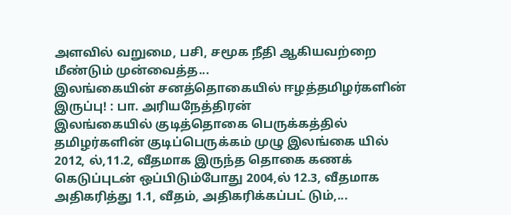அளவில் வறுமை, பசி, சமூக நீதி ஆகியவற்றை மீண்டும் முன்வைத்த...
இலங்கையின் சனத்தொகையில் ஈழத்தமிழர்களின் இருப்பு! : பா. அரியநேத்திரன்
இலங்கையில் குடித்தொகை பெருக்கத்தில் தமிழர்களின் குடிப்பெருக்கம் முழு இலங்கை யில் 2012, ல்,11.2, வீதமாக இருந்த தொகை கணக் கெடுப்புடன் ஒப்பிடும்போது 2004,ல் 12.3, வீதமாக அதிகரித்து 1.1, வீதம், அதிகரிக்கப்பட் டும்,...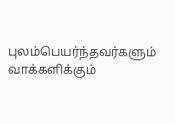புலம்பெயர்ந்தவர்களும் வாக்களிக்கும்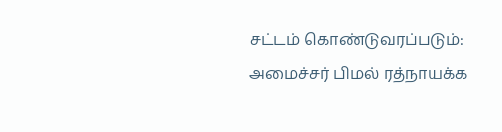சட்டம் கொண்டுவரப்படும்: அமைச்சர் பிமல் ரத்நாயக்க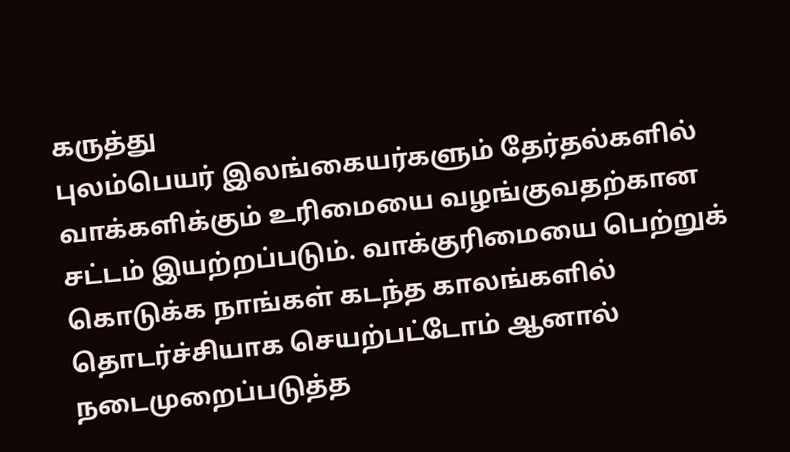கருத்து
புலம்பெயர் இலங்கையர்களும் தேர்தல்களில் வாக்களிக்கும் உரிமையை வழங்குவதற்கான சட்டம் இயற்றப்படும். வாக்குரிமையை பெற்றுக் கொடுக்க நாங்கள் கடந்த காலங்களில் தொடர்ச்சியாக செயற்பட்டோம் ஆனால் நடைமுறைப்படுத்த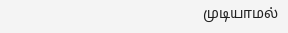முடியாமல்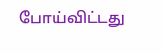போய்விட்டது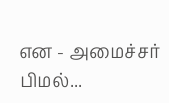என - அமைச்சர் பிமல்...